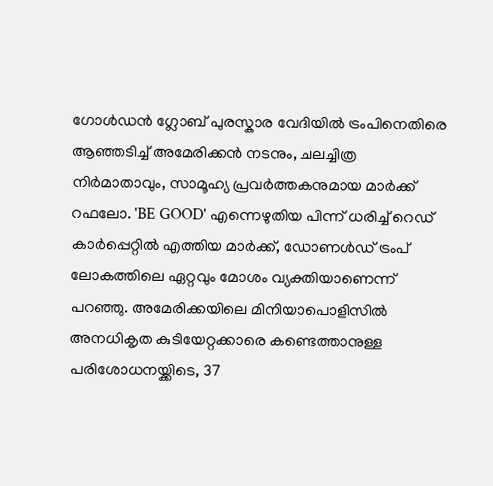ഗോൾഡൻ ഗ്ലോബ് പുരസ്കാര വേദിയിൽ ട്രംപിനെതിരെ ആഞ്ഞടിച്ച് അമേരിക്കൻ നടനും, ചലച്ചിത്ര നിർമാതാവും, സാമൂഹ്യ പ്രവർത്തകനുമായ മാർക്ക് റഫലോ. 'BE GOOD' എന്നെഴുതിയ പിന്ന് ധരിച്ച് റെഡ് കാർപ്പെറ്റിൽ എത്തിയ മാർക്ക്, ഡോണൾഡ് ട്രംപ് ലോകത്തിലെ ഏറ്റവും മോശം വ്യക്തിയാണെന്ന് പറഞ്ഞു. അമേരിക്കയിലെ മിനിയാപൊളിസിൽ അനധികൃത കുടിയേറ്റക്കാരെ കണ്ടെത്താനുള്ള പരിശോധനയ്ക്കിടെ, 37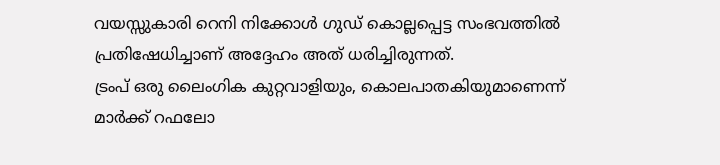വയസ്സുകാരി റെനി നിക്കോൾ ഗുഡ് കൊല്ലപ്പെട്ട സംഭവത്തിൽ പ്രതിഷേധിച്ചാണ് അദ്ദേഹം അത് ധരിച്ചിരുന്നത്.
ട്രംപ് ഒരു ലൈംഗിക കുറ്റവാളിയും, കൊലപാതകിയുമാണെന്ന് മാർക്ക് റഫലോ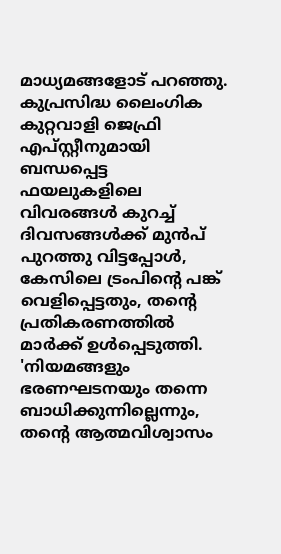മാധ്യമങ്ങളോട് പറഞ്ഞു. കുപ്രസിദ്ധ ലൈംഗിക കുറ്റവാളി ജെഫ്രി എപ്സ്റ്റീനുമായി ബന്ധപ്പെട്ട ഫയലുകളിലെ വിവരങ്ങൾ കുറച്ച് ദിവസങ്ങൾക്ക് മുൻപ് പുറത്തു വിട്ടപ്പോൾ, കേസിലെ ട്രംപിന്റെ പങ്ക് വെളിപ്പെട്ടതും, തന്റെ പ്രതികരണത്തിൽ മാർക്ക് ഉൾപ്പെടുത്തി. 'നിയമങ്ങളും ഭരണഘടനയും തന്നെ ബാധിക്കുന്നില്ലെന്നും, തന്റെ ആത്മവിശ്വാസം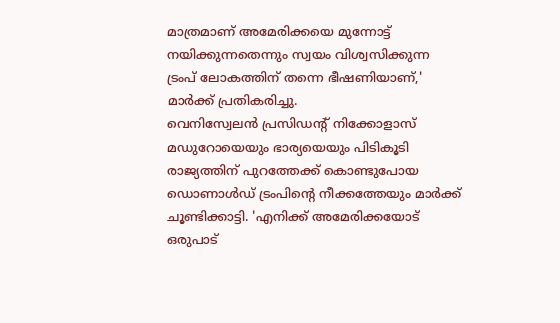മാത്രമാണ് അമേരിക്കയെ മുന്നോട്ട് നയിക്കുന്നതെന്നും സ്വയം വിശ്വസിക്കുന്ന ട്രംപ് ലോകത്തിന് തന്നെ ഭീഷണിയാണ്,' മാർക്ക് പ്രതികരിച്ചു.
വെനിസ്വേലൻ പ്രസിഡന്റ് നിക്കോളാസ് മഡുറോയെയും ഭാര്യയെയും പിടികൂടി രാജ്യത്തിന് പുറത്തേക്ക് കൊണ്ടുപോയ ഡൊണാൾഡ് ട്രംപിന്റെ നീക്കത്തേയും മാർക്ക് ചൂണ്ടിക്കാട്ടി. 'എനിക്ക് അമേരിക്കയോട് ഒരുപാട്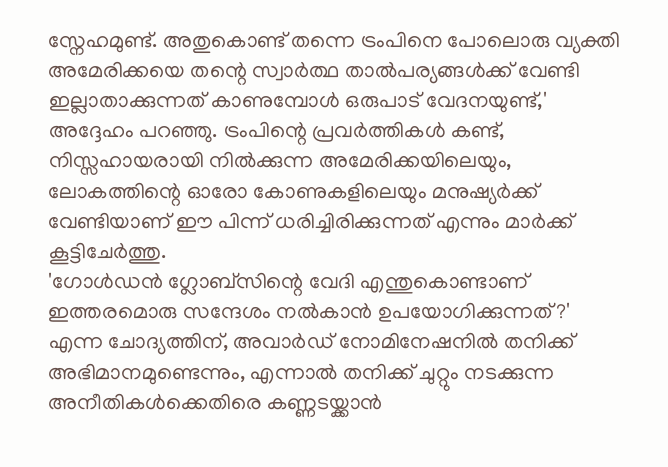സ്നേഹമുണ്ട്. അതുകൊണ്ട് തന്നെ ട്രംപിനെ പോലൊരു വ്യക്തി അമേരിക്കയെ തന്റെ സ്വാർത്ഥ താൽപര്യങ്ങൾക്ക് വേണ്ടി ഇല്ലാതാക്കുന്നത് കാണുമ്പോൾ ഒരുപാട് വേദനയുണ്ട്,' അദ്ദേഹം പറഞ്ഞു. ട്രംപിന്റെ പ്രവർത്തികൾ കണ്ട്, നിസ്സഹായരായി നിൽക്കുന്ന അമേരിക്കയിലെയും, ലോകത്തിന്റെ ഓരോ കോണുകളിലെയും മനുഷ്യർക്ക് വേണ്ടിയാണ് ഈ പിന്ന് ധരിച്ചിരിക്കുന്നത് എന്നും മാർക്ക് കൂട്ടിചേർത്തു.
'ഗോൾഡൻ ഗ്ലോബ്സിന്റെ വേദി എന്തുകൊണ്ടാണ് ഇത്തരമൊരു സന്ദേശം നൽകാൻ ഉപയോഗിക്കുന്നത്?' എന്ന ചോദ്യത്തിന്, അവാർഡ് നോമിനേഷനിൽ തനിക്ക് അഭിമാനമുണ്ടെന്നും, എന്നാൽ തനിക്ക് ചുറ്റും നടക്കുന്ന അനീതികൾക്കെതിരെ കണ്ണടയ്ക്കാൻ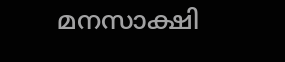മനസാക്ഷി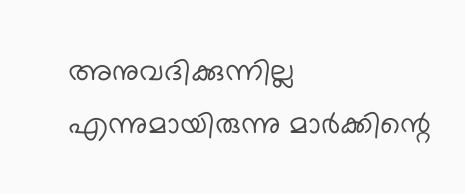അനുവദിക്കുന്നില്ല എന്നുമായിരുന്നു മാർക്കിന്റെ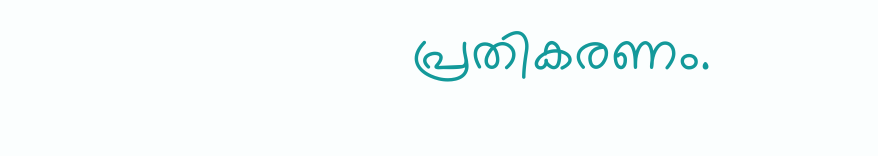പ്രതികരണം.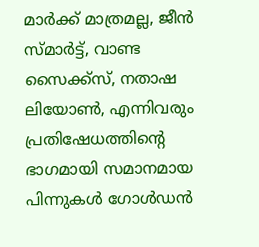മാർക്ക് മാത്രമല്ല, ജീൻ സ്മാർട്ട്, വാണ്ട സൈക്ക്സ്, നതാഷ ലിയോൺ, എന്നിവരും പ്രതിഷേധത്തിന്റെ ഭാഗമായി സമാനമായ പിന്നുകൾ ഗോൾഡൻ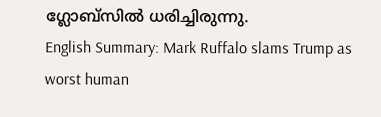ഗ്ലോബ്സിൽ ധരിച്ചിരുന്നു.
English Summary: Mark Ruffalo slams Trump as worst human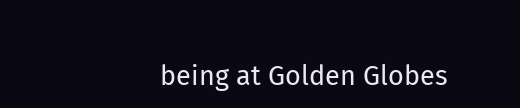being at Golden Globes